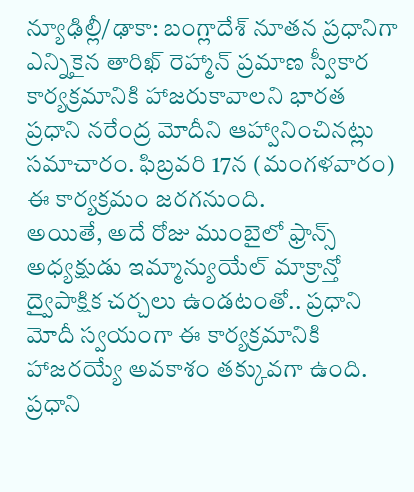న్యూఢిల్లీ/ఢాకా: బంగ్లాదేశ్ నూతన ప్రధానిగా ఎన్నికైన తారిఖ్ రెహ్మాన్ ప్రమాణ స్వీకార కార్యక్రమానికి హాజరుకావాలని భారత ప్రధాని నరేంద్ర మోదీని ఆహ్వానించినట్లు సమాచారం. ఫిబ్రవరి 17న (మంగళవారం) ఈ కార్యక్రమం జరగనుంది.
అయితే, అదే రోజు ముంబైలో ఫ్రాన్స్ అధ్యక్షుడు ఇమ్మాన్యుయేల్ మాక్రాన్తో ద్వైపాక్షిక చర్చలు ఉండటంతో.. ప్రధాని మోదీ స్వయంగా ఈ కార్యక్రమానికి హాజరయ్యే అవకాశం తక్కువగా ఉంది.
ప్రధాని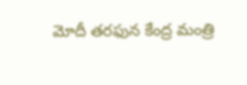మోదీ తరఫున కేంద్ర మంత్రి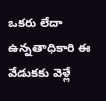ఒకరు లేదా ఉన్నతాధికారి ఈ వేడుకకు వెళ్లే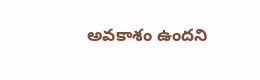అవకాశం ఉందని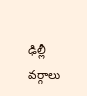ఢిల్లీ వర్గాలు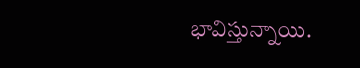భావిస్తున్నాయి.